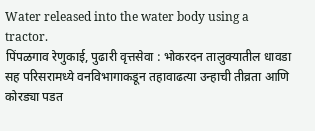Water released into the water body using a tractor.
पिंपळगाव रेणुकाई, पुढारी वृत्तसेवा : भोकरदन तालुक्यातील धावडा सह परिसरामध्ये वनविभागाकडून तहावाढत्या उन्हाची तीव्रता आणि कोरड्या पडत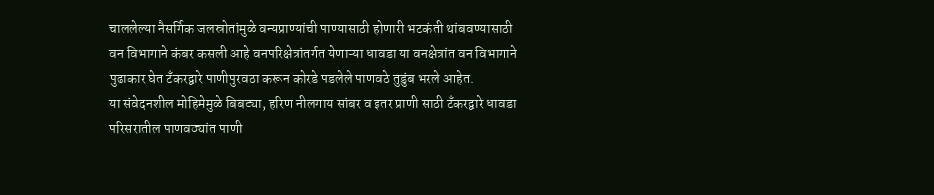चाललेल्या नैसर्गिक जलस्रोतांमुळे वन्यप्राण्यांची पाण्यासाठी होणारी भटकंती थांबवण्यासाठी वन विभागाने कंबर कसली आहे वनपरिक्षेत्रांतर्गत येणाऱ्या धावडा या वनक्षेत्रांत वन विभागाने पुढाकार घेत टँकरद्वारे पाणीपुरवठा करून कोरडे पडलेले पाणवठे तुडुंब भरले आहेत.
या संवेदनशील मोहिमेमुळे बिबट्या, हरिण नीलगाय सांबर व इतर प्राणी साठी टँकरद्वारे धावडा परिसरातील पाणवठ्यांत पाणी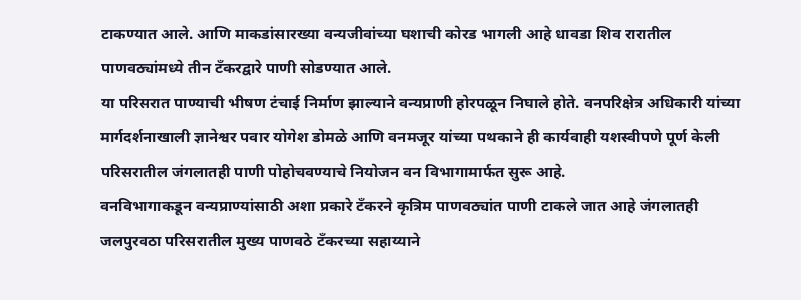टाकण्यात आले. आणि माकडांसारख्या वन्यजीवांच्या घशाची कोरड भागली आहे धावडा शिव रारातील पाणवठ्यांमध्ये तीन टँकरद्वारे पाणी सोडण्यात आले.
या परिसरात पाण्याची भीषण टंचाई निर्माण झाल्याने वन्यप्राणी होरपळून निघाले होते. वनपरिक्षेत्र अधिकारी यांच्या मार्गदर्शनाखाली ज्ञानेश्वर पवार योगेश डोमळे आणि वनमजूर यांच्या पथकाने ही कार्यवाही यशस्वीपणे पूर्ण केली परिसरातील जंगलातही पाणी पोहोचवण्याचे नियोजन वन विभागामार्फत सुरू आहे.
वनविभागाकडून वन्यप्राण्यांसाठी अशा प्रकारे टँकरने कृत्रिम पाणवठ्यांत पाणी टाकले जात आहे जंगलातही जलपुरवठा परिसरातील मुख्य पाणवठे टँकरच्या सहाय्याने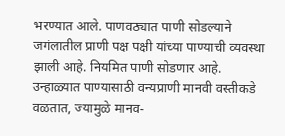भरण्यात आले. पाणवठ्यात पाणी सोडल्याने जगंलातील प्राणी पक्ष पक्षी यांच्या पाण्याची व्यवस्था झाली आहे. नियमित पाणी सोडणार आहे.
उन्हाळ्यात पाण्यासाठी वन्यप्राणी मानवी वस्तीकडे वळतात, ज्यामुळे मानव-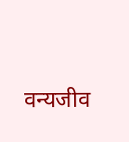वन्यजीव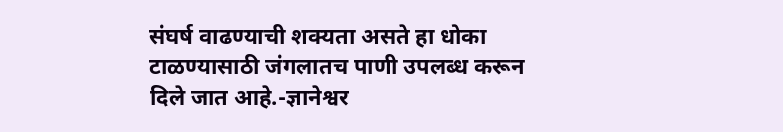संघर्ष वाढण्याची शक्यता असते हा धोका टाळण्यासाठी जंगलातच पाणी उपलब्ध करून दिले जात आहे.-ज्ञानेश्वर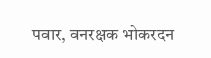पवार, वनरक्षक भोकरदन